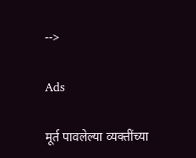-->

Ads

मूर्त पावलेल्या व्यक्तींच्या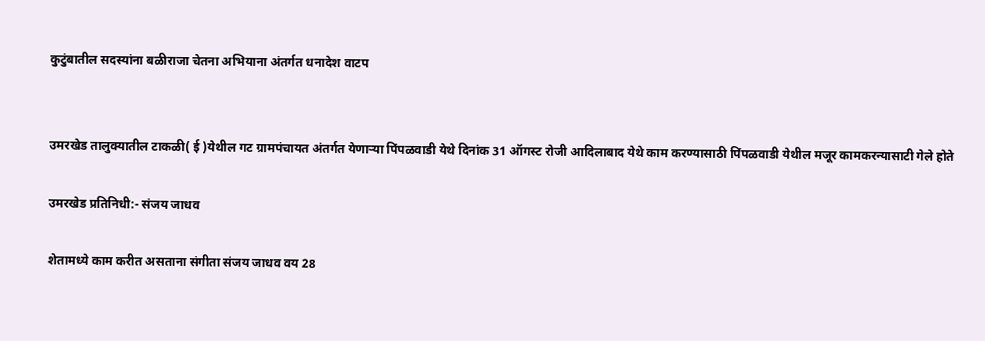कुटुंबातील सदस्यांना बळीराजा चेतना अभियाना अंतर्गत धनादेश वाटप


उमरखेड तालुक्यातील टाकळी( ई )येथील गट ग्रामपंचायत अंतर्गत येणाऱ्या पिंपळवाडी येथे दिनांक 31 ऑगस्ट रोजी आदिलाबाद येथे काम करण्यासाठी पिंपळवाडी येथील मजूर कामकरन्यासाटी गेले होते

उमरखेड प्रतिनिधी:- संजय जाधव

शेतामध्ये काम करीत असताना संगीता संजय जाधव वय 28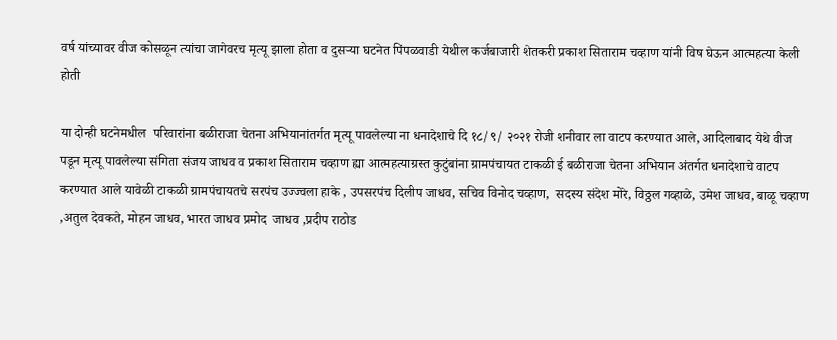वर्ष यांच्यावर वीज कोसळून त्यांचा जागेवरच मृत्यू झाला होता व दुसऱ्या घटनेत पिंपळवाडी येथील कर्जबाजारी शेतकरी प्रकाश सिताराम चव्हाण यांनी विष घेऊन आत्महत्या केली होती

या दोन्ही घटनेमधील  परिवारांना बळीराजा चेतना अभियानांतर्गत मृत्यू पावलेल्या ना धनादेशाचे दि १८/९/ २०२१ रोजी शनीवार ला वाटप करण्यात आले, आदिलाबाद येथे वीज पडून मृत्यू पावलेल्या संगिता संजय जाधव व प्रकाश सिताराम चव्हाण ह्या आत्महत्याग्रस्त कुटुंबांना ग्रामपंचायत टाकळी ई बळीराजा चेतना अभियान अंतर्गत धनादेशाचे वाटप करण्यात आले यावेळी टाकळी ग्रामपंचायतचे सरपंच उज्ज्वला हाके , उपसरपंच दिलीप जाधव, सचिव विनोद चव्हाण,  सदस्य संदेश मोरे, विठ्ठल गव्हाळे, उमेश जाधव, बाळू चव्हाण ,अतुल देवकते, मोहन जाधव, भारत जाधव प्रमोद  जाधव ,प्रदीप राठोड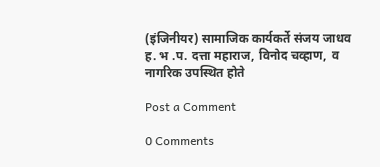(इंजिनीयर) सामाजिक कार्यकर्ते संजय जाधव ह. भ .प. दत्ता महाराज, विनोद चव्हाण,  व नागरिक उपस्थित होते

Post a Comment

0 Comments